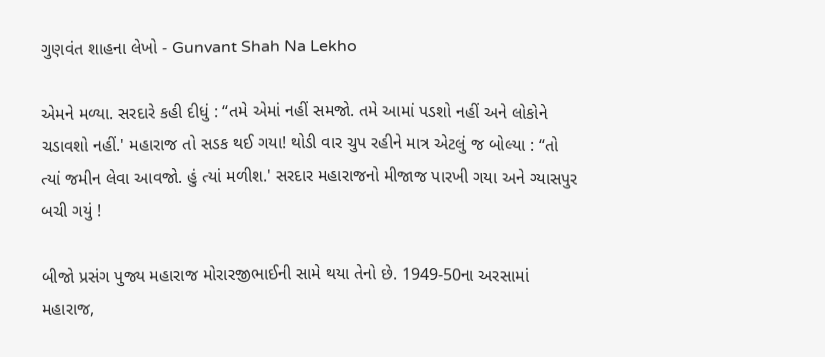ગુણવંત શાહના લેખો - Gunvant Shah Na Lekho

એમને મળ્યા. સરદારે કહી દીધું : “તમે એમાં નહીં સમજો. તમે આમાં પડશો નહીં અને લોકોને ચડાવશો નહીં.' મહારાજ તો સડક થઈ ગયા! થોડી વાર ચુપ રહીને માત્ર એટલું જ બોલ્યા : “તો ત્યાં જમીન લેવા આવજો. હું ત્યાં મળીશ.' સરદાર મહારાજનો મીજાજ પારખી ગયા અને ગ્યાસપુર બચી ગયું !

બીજો પ્રસંગ પુજ્ય મહારાજ મોરારજીભાઈની સામે થયા તેનો છે. 1949-50ના અરસામાં મહારાજ,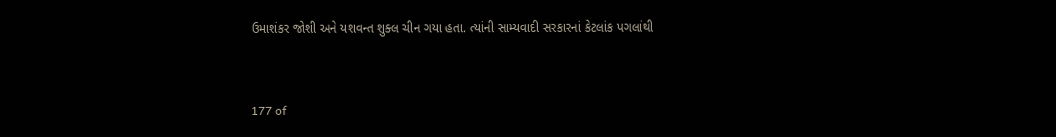ઉમાશંકર જોશી અને યશવન્ત શુક્લ ચીન ગયા હતા. ત્યાંની સામ્યવાદી સરકારનાં કેટલાંક પગલાંથી


177 of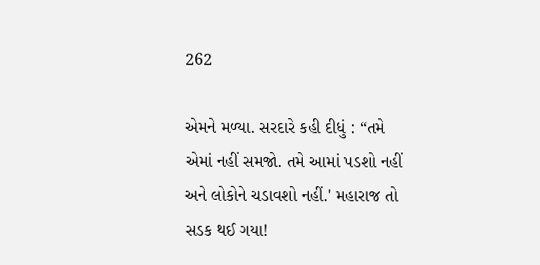262

એમને મળ્યા. સરદારે કહી દીધું : “તમે એમાં નહીં સમજો. તમે આમાં પડશો નહીં અને લોકોને ચડાવશો નહીં.' મહારાજ તો સડક થઈ ગયા!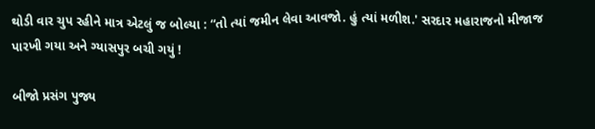થોડી વાર ચુપ રહીને માત્ર એટલું જ બોલ્યા : “તો ત્યાં જમીન લેવા આવજો. હું ત્યાં મળીશ.' સરદાર મહારાજનો મીજાજ પારખી ગયા અને ગ્યાસપુર બચી ગયું !

બીજો પ્રસંગ પુજ્ય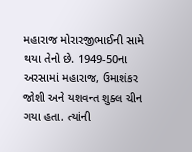મહારાજ મોરારજીભાઈની સામે થયા તેનો છે. 1949-50ના અરસામાં મહારાજ, ઉમાશંકર જોશી અને યશવન્ત શુક્લ ચીન ગયા હતા. ત્યાંની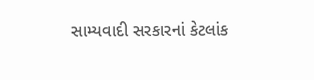સામ્યવાદી સરકારનાં કેટલાંક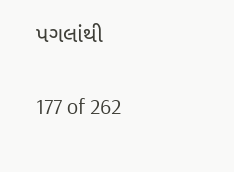પગલાંથી


177 of 262